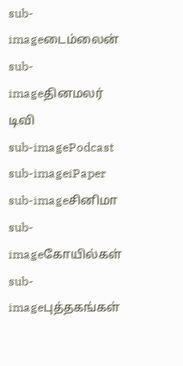sub-imageடைம்லைன்
sub-imageதினமலர் டிவி
sub-imagePodcast
sub-imageiPaper
sub-imageசினிமா
sub-imageகோயில்கள்
sub-imageபுத்தகங்கள்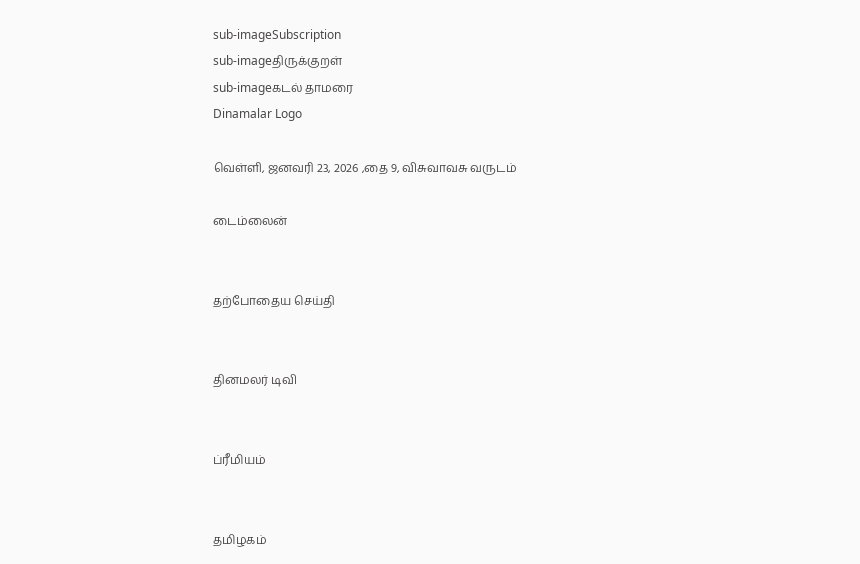sub-imageSubscription
sub-imageதிருக்குறள்
sub-imageகடல் தாமரை
Dinamalar Logo

வெள்ளி, ஜனவரி 23, 2026 ,தை 9, விசுவாவசு வருடம்

டைம்லைன்


தற்போதைய செய்தி


தினமலர் டிவி


ப்ரீமியம்


தமிழகம்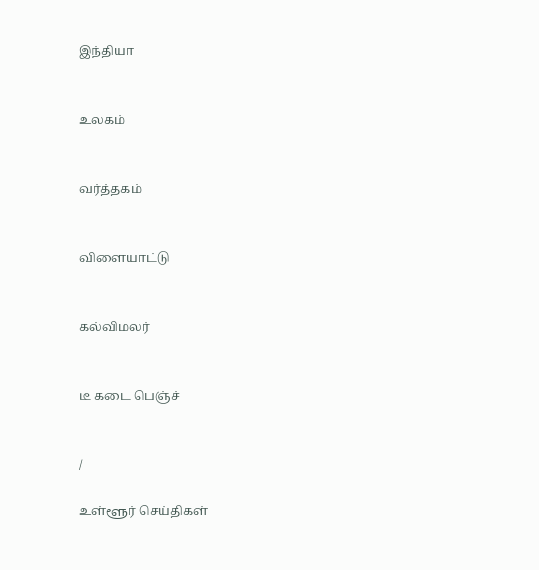இந்தியா


உலகம்


வர்த்தகம்


விளையாட்டு


கல்விமலர்


டீ கடை பெஞ்ச்


/

உள்ளூர் செய்திகள்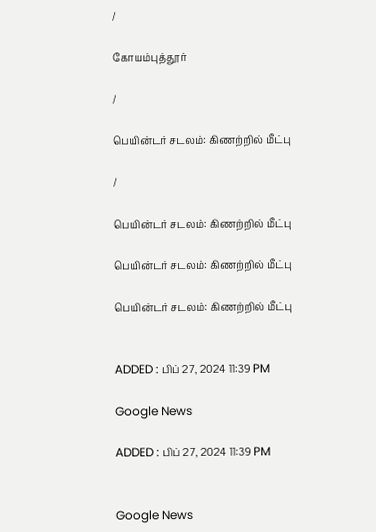/

கோயம்புத்தூர்

/

பெயின்டர் சடலம்: கிணற்றில் மீட்பு

/

பெயின்டர் சடலம்: கிணற்றில் மீட்பு

பெயின்டர் சடலம்: கிணற்றில் மீட்பு

பெயின்டர் சடலம்: கிணற்றில் மீட்பு


ADDED : பிப் 27, 2024 11:39 PM

Google News

ADDED : பிப் 27, 2024 11:39 PM


Google News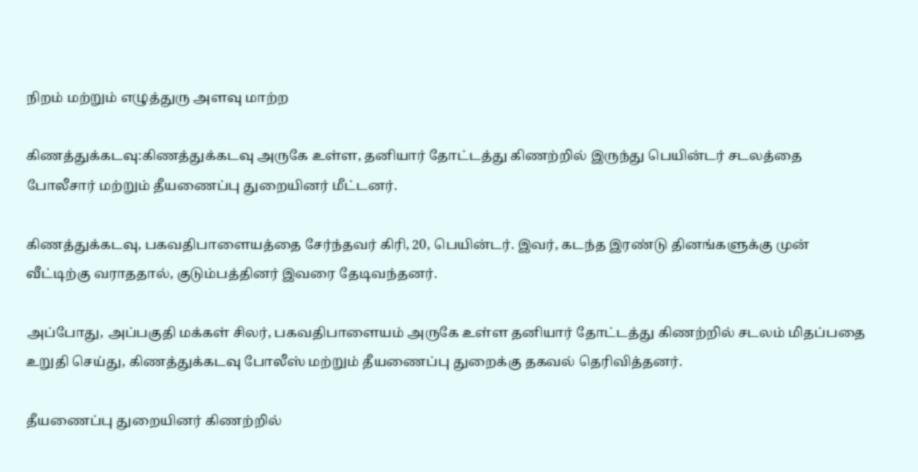நிறம் மற்றும் எழுத்துரு அளவு மாற்ற

கிணத்துக்கடவு:கிணத்துக்கடவு அருகே உள்ள, தனியார் தோட்டத்து கிணற்றில் இருந்து பெயின்டர் சடலத்தை போலீசார் மற்றும் தீயணைப்பு துறையினர் மீட்டனர்.

கிணத்துக்கடவு, பகவதிபாளையத்தை சேர்ந்தவர் கிரி, 20, பெயின்டர். இவர், கடந்த இரண்டு தினங்களுக்கு முன் வீட்டிற்கு வராததால், குடும்பத்தினர் இவரை தேடிவந்தனர்.

அப்போது, அப்பகுதி மக்கள் சிலர், பகவதிபாளையம் அருகே உள்ள தனியார் தோட்டத்து கிணற்றில் சடலம் மிதப்பதை உறுதி செய்து, கிணத்துக்கடவு போலீஸ் மற்றும் தீயணைப்பு துறைக்கு தகவல் தெரிவித்தனர்.

தீயணைப்பு துறையினர் கிணற்றில்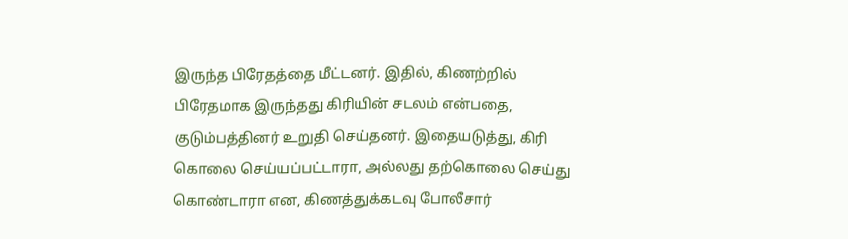இருந்த பிரேதத்தை மீட்டனர். இதில், கிணற்றில் பிரேதமாக இருந்தது கிரியின் சடலம் என்பதை, குடும்பத்தினர் உறுதி செய்தனர். இதையடுத்து, கிரி கொலை செய்யப்பட்டாரா, அல்லது தற்கொலை செய்து கொண்டாரா என, கிணத்துக்கடவு போலீசார்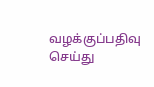வழக்குப்பதிவு செய்து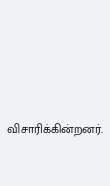விசாரிக்கின்றனர்.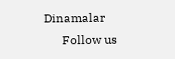Dinamalar
      Follow us